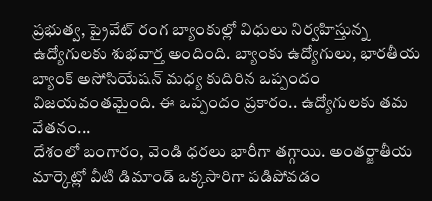ప్రభుత్వ, ప్రైవేట్ రంగ బ్యాంకుల్లో విధులు నిర్వహిస్తున్న ఉద్యోగులకు శుభవార్త అందింది. బ్యాంకు ఉద్యోగులు, భారతీయ బ్యాంక్ అసోసియేషన్ మధ్య కుదిరిన ఒప్పందం విజయవంతమైంది. ఈ ఒప్పందం ప్రకారం.. ఉద్యోగులకు తమ వేతనం...
దేశంలో బంగారం, వెండి ధరలు భారీగా తగ్గాయి. అంతర్జాతీయ మార్కెట్లో వీటి డిమాండ్ ఒక్కసారిగా పడిపోవడం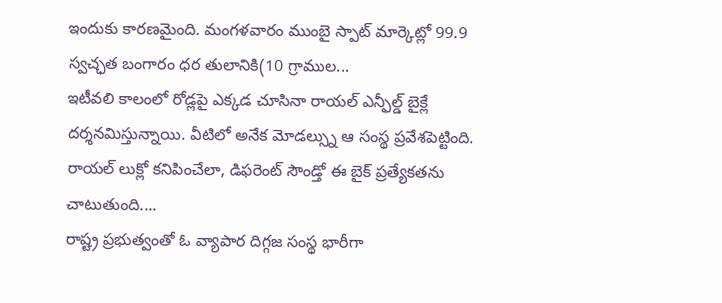ఇందుకు కారణమైంది. మంగళవారం ముంబై స్పాట్ మార్కెట్లో 99.9 స్వచ్ఛత బంగారం ధర తులానికి(10 గ్రాముల...
ఇటీవలి కాలంలో రోడ్లపై ఎక్కడ చూసినా రాయల్ ఎన్ఫీల్డ్ బైక్లే దర్శనమిస్తున్నాయి. వీటిలో అనేక మోడల్స్ను ఆ సంస్థ ప్రవేశపెట్టింది. రాయల్ లుక్లో కనిపించేలా, డిఫరెంట్ సౌండ్తో ఈ బైక్ ప్రత్యేకతను చాటుతుంది....
రాష్ట్ర ప్రభుత్వంతో ఓ వ్యాపార దిగ్గజ సంస్థ భారీగా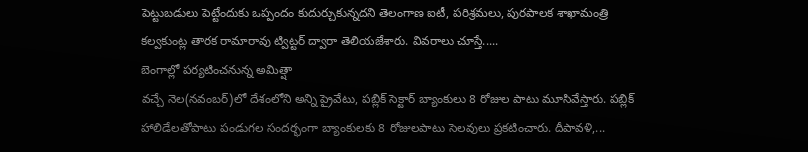పెట్టుబడులు పెట్టేందుకు ఒప్పందం కుదుర్చుకున్నదని తెలంగాణ ఐటీ, పరిశ్రమలు, పురపాలక శాఖామంత్రి కల్వకుంట్ల తారక రామారావు ట్విట్టర్ ద్వారా తెలియజేశారు. వివరాలు చూస్తే.....
బెంగాల్లో పర్యటించనున్న అమిత్షా
వచ్చే నెల(నవంబర్)లో దేశంలోని అన్ని ప్రైవేటు, పబ్లిక్ సెక్టార్ బ్యాంకులు 8 రోజుల పాటు మూసివేస్తారు. పబ్లిక్ హాలిడేలతోపాటు పండుగల సందర్భంగా బ్యాంకులకు 8 రోజులపాటు సెలవులు ప్రకటించారు. దీపావళి,...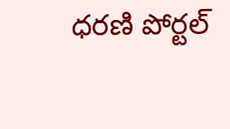ధరణి పోర్టల్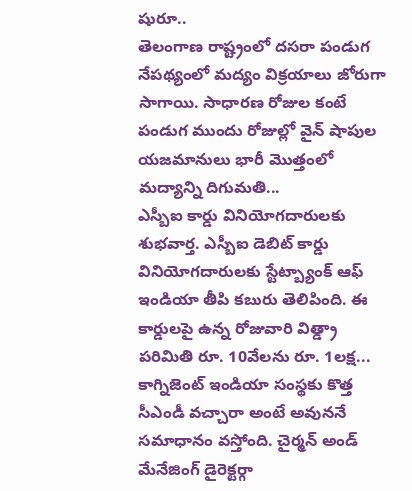షురూ..
తెలంగాణ రాష్ట్రంలో దసరా పండుగ నేపథ్యంలో మద్యం విక్రయాలు జోరుగా సాగాయి. సాధారణ రోజుల కంటే పండుగ ముందు రోజుల్లో వైన్ షాపుల యజమానులు భారీ మొత్తంలో మద్యాన్ని దిగుమతి...
ఎస్బీఐ కార్డు వినియోగదారులకు శుభవార్త. ఎస్బీఐ డెబిట్ కార్డు వినియోగదారులకు స్టేట్బ్యాంక్ ఆఫ్ ఇండియా తీపి కబురు తెలిపింది. ఈ కార్డులపై ఉన్న రోజువారి విత్డ్రా పరిమితి రూ. 10వేలను రూ. 1లక్ష...
కాగ్నిజెంట్ ఇండియా సంస్థకు కొత్త సీఎండీ వచ్చారా అంటే అవుననే సమాధానం వస్తోంది. చైర్మన్ అండ్ మేనేజింగ్ డైరెక్టర్గా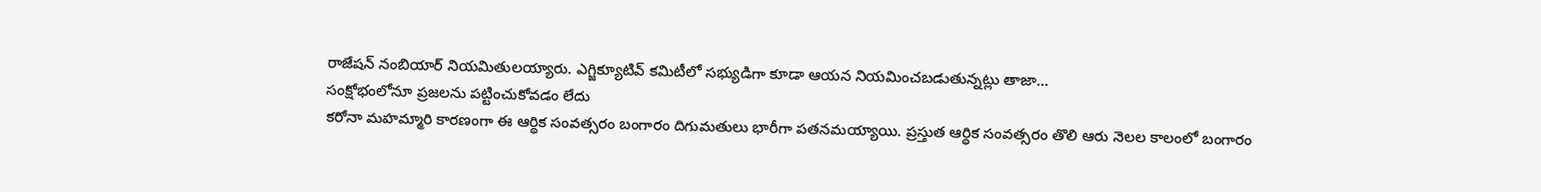రాజేషన్ నంబియార్ నియమితులయ్యారు. ఎగ్జిక్యూటివ్ కమిటీలో సభ్యుడిగా కూడా ఆయన నియమించబడుతున్నట్లు తాజా...
సంక్షోభంలోనూ ప్రజలను పట్టించుకోవడం లేదు
కరోనా మహమ్మారి కారణంగా ఈ ఆర్థిక సంవత్సరం బంగారం దిగుమతులు భారీగా పతనమయ్యాయి. ప్రస్తుత ఆర్థిక సంవత్సరం తొలి ఆరు నెలల కాలంలో బంగారం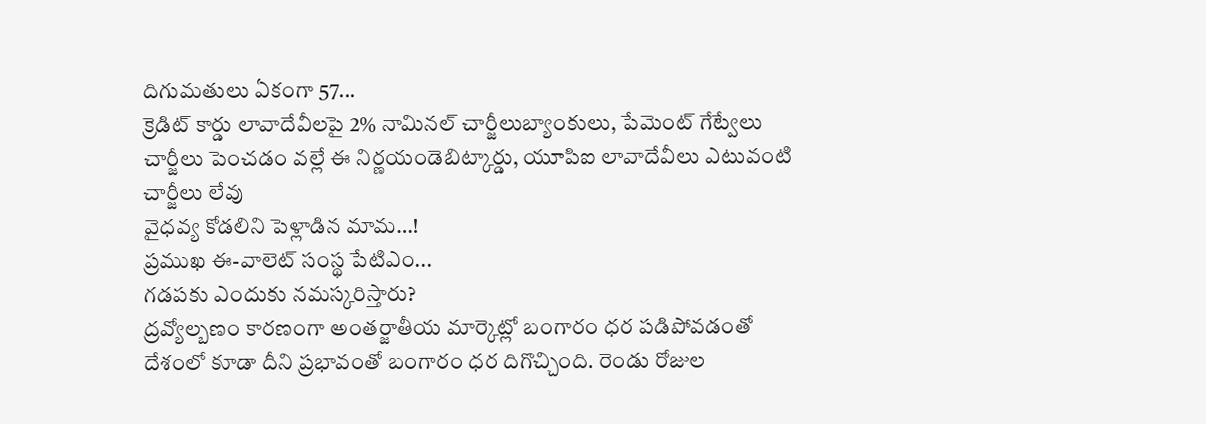దిగుమతులు ఏకంగా 57...
క్రెడిట్ కార్డు లావాదేవీలపై 2% నామినల్ చార్జీలుబ్యాంకులు, పేమెంట్ గేట్వేలు చార్జీలు పెంచడం వల్లే ఈ నిర్ణయండెబిట్కార్డు, యూపిఐ లావాదేవీలు ఎటువంటి చార్జీలు లేవు
వైధవ్య కోడలిని పెళ్లాడిన మామ…!
ప్రముఖ ఈ-వాలెట్ సంస్థ పేటిఎం...
గడపకు ఎందుకు నమస్కరిస్తారు?
ద్రవ్యోల్బణం కారణంగా అంతర్జాతీయ మార్కెట్లో బంగారం ధర పడిపోవడంతో దేశంలో కూడా దీని ప్రభావంతో బంగారం ధర దిగొచ్చింది. రెండు రోజుల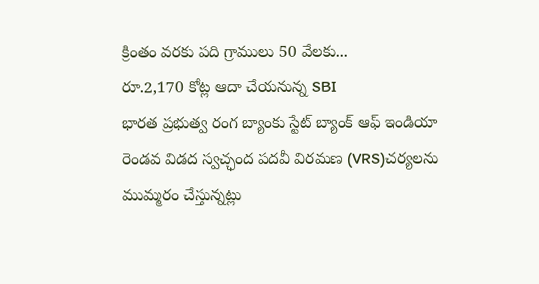క్రింతం వరకు పది గ్రాములు 50 వేలకు...
రూ.2,170 కోట్ల ఆదా చేయనున్న SBI
భారత ప్రభుత్వ రంగ బ్యాంకు స్టేట్ బ్యాంక్ ఆఫ్ ఇండియా రెండవ విడద స్వచ్ఛంద పదవీ విరమణ (VRS)చర్యలను ముమ్మరం చేస్తున్నట్లు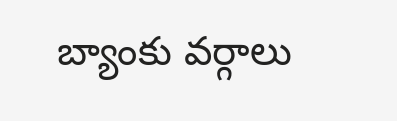బ్యాంకు వర్గాలు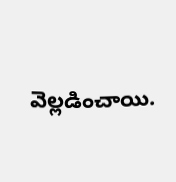వెల్లడించాయి.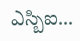ఎస్బిఐ...